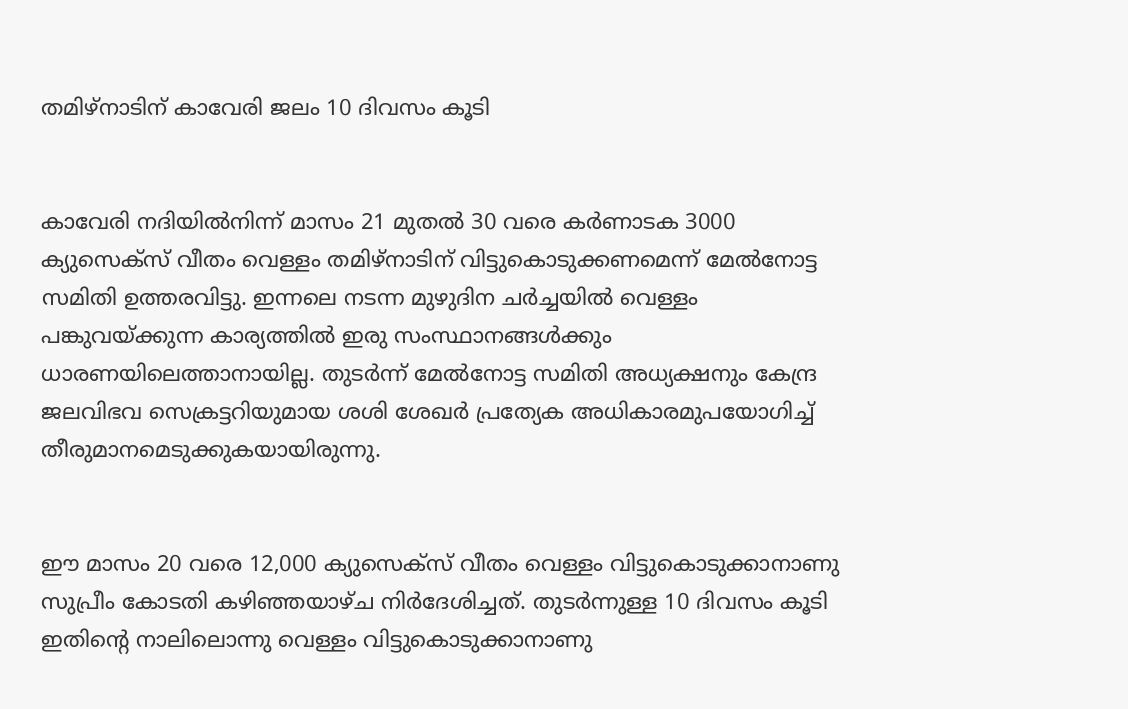തമിഴ്നാടിന് കാവേരി ജലം 10 ദിവസം കൂടി


കാവേരി നദിയില്‍നിന്ന് മാസം 21 മുതല്‍ 30 വരെ കര്‍ണാടക 3000 ക്യുസെക്സ് വീതം വെള്ളം തമിഴ്നാടിന് വിട്ടുകൊടുക്കണമെന്ന് മേല്‍നോട്ട സമിതി ഉത്തരവിട്ടു. ഇന്നലെ നടന്ന മുഴുദിന ചര്‍ച്ചയില്‍ വെള്ളം പങ്കുവയ്ക്കുന്ന കാര്യത്തില്‍ ഇരു സംസ്ഥാനങ്ങള്‍ക്കും ധാരണയിലെത്താനായില്ല. തുടര്‍ന്ന് മേല്‍നോട്ട സമിതി അധ്യക്ഷനും കേന്ദ്ര ജലവിഭവ സെക്രട്ടറിയുമായ ശശി ശേഖര്‍ പ്രത്യേക അധികാരമുപയോഗിച്ച്‌ തീരുമാനമെടുക്കുകയായിരുന്നു.


ഈ മാസം 20 വരെ 12,000 ക്യുസെക്സ് വീതം വെള്ളം വിട്ടുകൊടുക്കാനാണു സുപ്രീം കോടതി കഴിഞ്ഞയാഴ്ച നിര്‍ദേശിച്ചത്. തുടര്‍ന്നുള്ള 10 ദിവസം കൂടി ഇതിന്റെ നാലിലൊന്നു വെള്ളം വിട്ടുകൊടുക്കാനാണു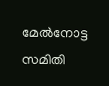മേല്‍നോട്ട സമിതി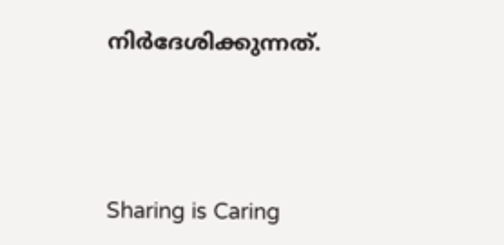നിര്‍ദേശിക്കുന്നത്.




Sharing is Caring